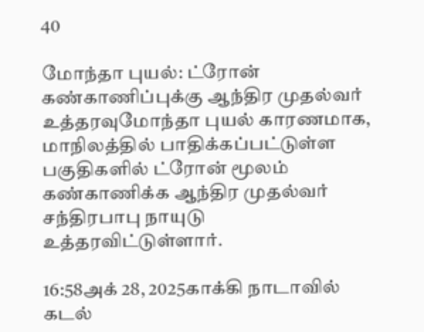40

மோந்தா புயல்: ட்ரோன் கண்காணிப்புக்கு ஆந்திர முதல்வர் உத்தரவுமோந்தா புயல் காரணமாக, மாநிலத்தில் பாதிக்கப்பட்டுள்ள பகுதிகளில் ட்ரோன் மூலம் கண்காணிக்க ஆந்திர முதல்வர் சந்திரபாபு நாயுடு உத்தரவிட்டுள்ளார்.

16:58அக் 28, 2025காக்கி நாடாவில் கடல்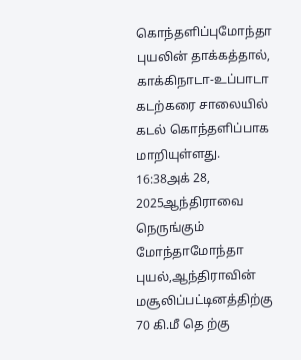கொந்தளிப்புமோந்தா புயலின் தாக்கத்தால், காக்கிநாடா-உப்பாடா கடற்கரை சாலையில் கடல் கொந்தளிப்பாக மாறியுள்ளது.
16:38அக் 28, 2025ஆந்திராவை நெருங்கும் மோந்தாமோந்தா புயல்,ஆந்திராவின் மசூலிப்பட்டினத்திற்கு 70 கி.மீ தெ ற்கு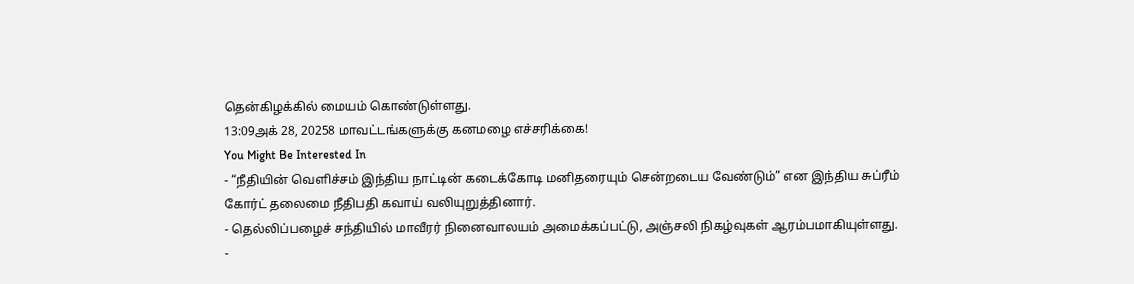தென்கிழக்கில் மையம் கொண்டுள்ளது.
13:09அக் 28, 20258 மாவட்டங்களுக்கு கனமழை எச்சரிக்கை!
You Might Be Interested In
- “நீதியின் வெளிச்சம் இந்திய நாட்டின் கடைக்கோடி மனிதரையும் சென்றடைய வேண்டும்” என இந்திய சுப்ரீம் கோர்ட் தலைமை நீதிபதி கவாய் வலியுறுத்தினார்.
- தெல்லிப்பழைச் சந்தியில் மாவீரர் நினைவாலயம் அமைக்கப்பட்டு, அஞ்சலி நிகழ்வுகள் ஆரம்பமாகியுள்ளது.
-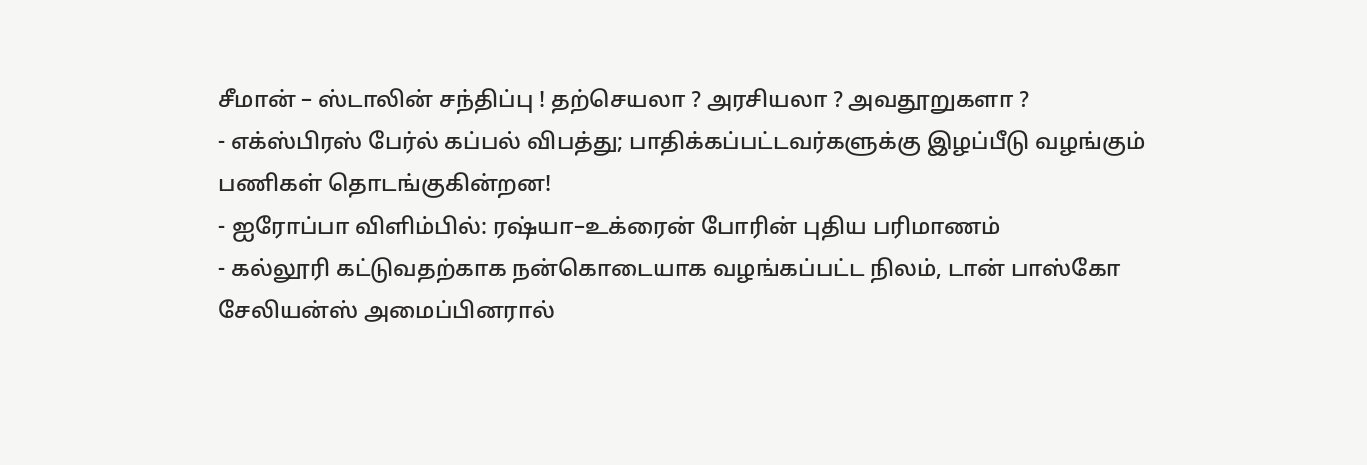சீமான் – ஸ்டாலின் சந்திப்பு ! தற்செயலா ? அரசியலா ? அவதூறுகளா ?
- எக்ஸ்பிரஸ் பேர்ல் கப்பல் விபத்து; பாதிக்கப்பட்டவர்களுக்கு இழப்பீடு வழங்கும் பணிகள் தொடங்குகின்றன!
- ஐரோப்பா விளிம்பில்: ரஷ்யா–உக்ரைன் போரின் புதிய பரிமாணம்
- கல்லூரி கட்டுவதற்காக நன்கொடையாக வழங்கப்பட்ட நிலம், டான் பாஸ்கோ சேலியன்ஸ் அமைப்பினரால்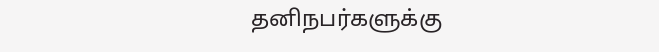தனிநபர்களுக்கு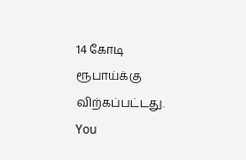14 கோடி ரூபாய்க்கு விற்கப்பட்டது.
You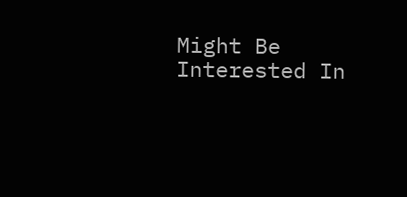Might Be Interested In